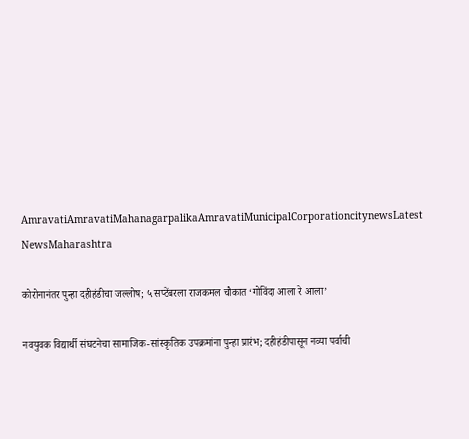AmravatiAmravatiMahanagarpalikaAmravatiMunicipalCorporationcitynewsLatest NewsMaharashtra

कोरोनानंतर पुन्हा दहीहंडीचा जल्लोष; ५ सप्टेंबरला राजकमल चौकात ‘गोविंदा आला रे आला’

नवयुवक विद्यार्थी संघटनेचा सामाजिक-सांस्कृतिक उपक्रमांना पुन्हा प्रारंभ; दहीहंडीपासून नव्या पर्वाची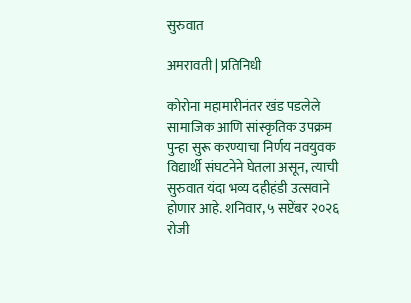सुरुवात

अमरावती | प्रतिनिधी

कोरोना महामारीनंतर खंड पडलेले सामाजिक आणि सांस्कृतिक उपक्रम पुन्हा सुरू करण्याचा निर्णय नवयुवक विद्यार्थी संघटनेने घेतला असून, त्याची सुरुवात यंदा भव्य दहीहंडी उत्सवाने होणार आहे. शनिवार, ५ सप्टेंबर २०२६ रोजी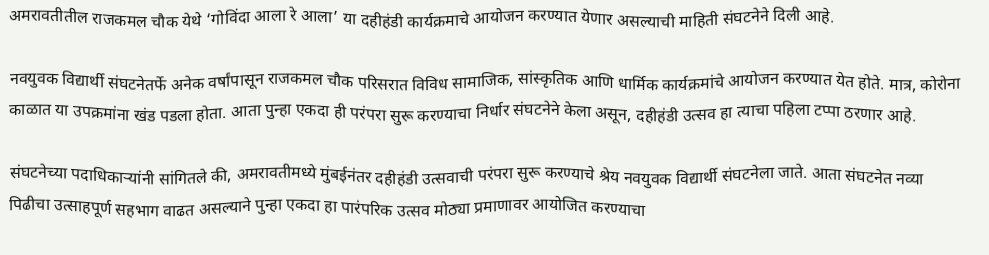अमरावतीतील राजकमल चौक येथे ‘गोविंदा आला रे आला’ या दहीहंडी कार्यक्रमाचे आयोजन करण्यात येणार असल्याची माहिती संघटनेने दिली आहे.

नवयुवक विद्यार्थी संघटनेतर्फे अनेक वर्षांपासून राजकमल चौक परिसरात विविध सामाजिक, सांस्कृतिक आणि धार्मिक कार्यक्रमांचे आयोजन करण्यात येत होते. मात्र, कोरोना काळात या उपक्रमांना खंड पडला होता. आता पुन्हा एकदा ही परंपरा सुरू करण्याचा निर्धार संघटनेने केला असून, दहीहंडी उत्सव हा त्याचा पहिला टप्पा ठरणार आहे.

संघटनेच्या पदाधिकाऱ्यांनी सांगितले की, अमरावतीमध्ये मुंबईनंतर दहीहंडी उत्सवाची परंपरा सुरू करण्याचे श्रेय नवयुवक विद्यार्थी संघटनेला जाते. आता संघटनेत नव्या पिढीचा उत्साहपूर्ण सहभाग वाढत असल्याने पुन्हा एकदा हा पारंपरिक उत्सव मोठ्या प्रमाणावर आयोजित करण्याचा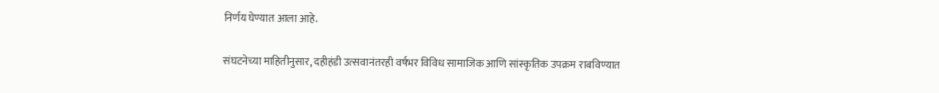निर्णय घेण्यात आला आहे.

संघटनेच्या माहितीनुसार, दहीहंडी उत्सवानंतरही वर्षभर विविध सामाजिक आणि सांस्कृतिक उपक्रम राबविण्यात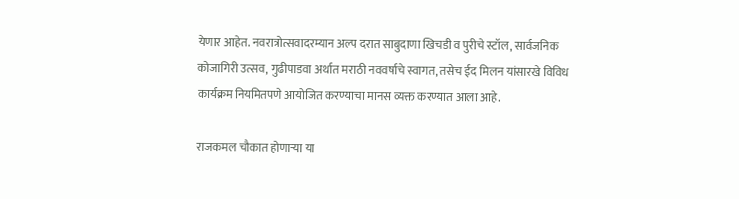येणार आहेत. नवरात्रोत्सवादरम्यान अल्प दरात साबुदाणा खिचडी व पुरीचे स्टॉल, सार्वजनिक कोजागिरी उत्सव, गुढीपाडवा अर्थात मराठी नववर्षाचे स्वागत, तसेच ईद मिलन यांसारखे विविध कार्यक्रम नियमितपणे आयोजित करण्याचा मानस व्यक्त करण्यात आला आहे.

राजकमल चौकात होणाऱ्या या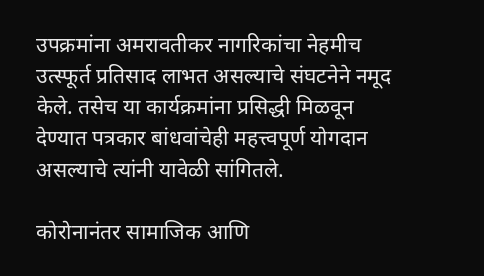उपक्रमांना अमरावतीकर नागरिकांचा नेहमीच उत्स्फूर्त प्रतिसाद लाभत असल्याचे संघटनेने नमूद केले. तसेच या कार्यक्रमांना प्रसिद्धी मिळवून देण्यात पत्रकार बांधवांचेही महत्त्वपूर्ण योगदान असल्याचे त्यांनी यावेळी सांगितले.

कोरोनानंतर सामाजिक आणि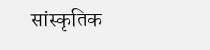सांस्कृतिक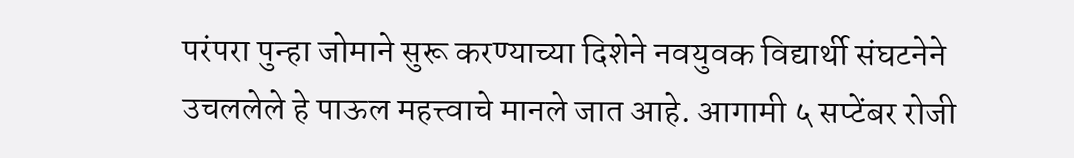परंपरा पुन्हा जोमाने सुरू करण्याच्या दिशेने नवयुवक विद्यार्थी संघटनेने उचललेले हे पाऊल महत्त्वाचे मानले जात आहे. आगामी ५ सप्टेंबर रोजी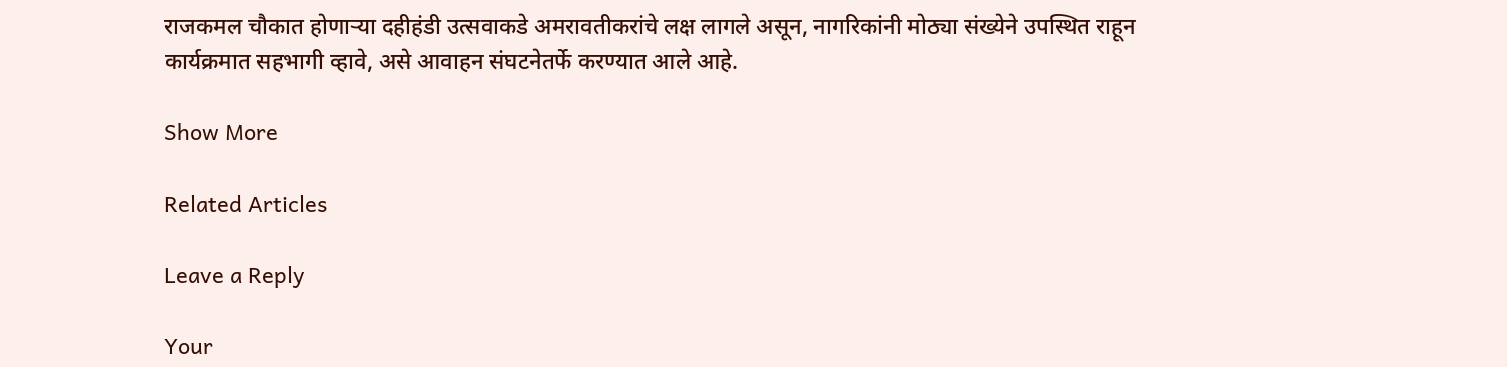राजकमल चौकात होणाऱ्या दहीहंडी उत्सवाकडे अमरावतीकरांचे लक्ष लागले असून, नागरिकांनी मोठ्या संख्येने उपस्थित राहून कार्यक्रमात सहभागी व्हावे, असे आवाहन संघटनेतर्फे करण्यात आले आहे.

Show More

Related Articles

Leave a Reply

Your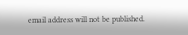email address will not be published.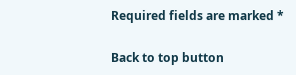Required fields are marked *

Back to top button